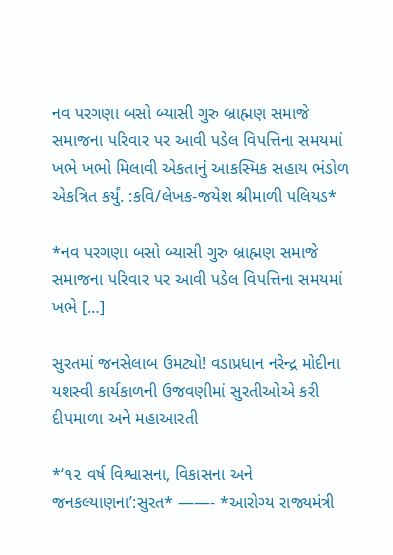નવ પરગણા બસો બ્યાસી ગુરુ બ્રાહ્મણ સમાજે સમાજના પરિવાર પર આવી પડેલ વિપત્તિના સમયમાં ખભે ખભો મિલાવી એકતાનું આકસ્મિક સહાય ભંડોળ એકત્રિત કર્યું. :કવિ/લેખક-જયેશ શ્રીમાળી પલિયડ*

*નવ પરગણા બસો બ્યાસી ગુરુ બ્રાહ્મણ સમાજે સમાજના પરિવાર પર આવી પડેલ વિપત્તિના સમયમાં ખભે […]

સુરતમાં જનસેલાબ ઉમટ્યો! વડાપ્રધાન નરેન્દ્ર મોદીના યશસ્વી કાર્યકાળની ઉજવણીમાં સુરતીઓએ કરી દીપમાળા અને મહાઆરતી

*‘૧૨ વર્ષ વિશ્વાસના, વિકાસના અને જનકલ્યાણના’:સુરત* ——- *આરોગ્ય રાજ્યમંત્રી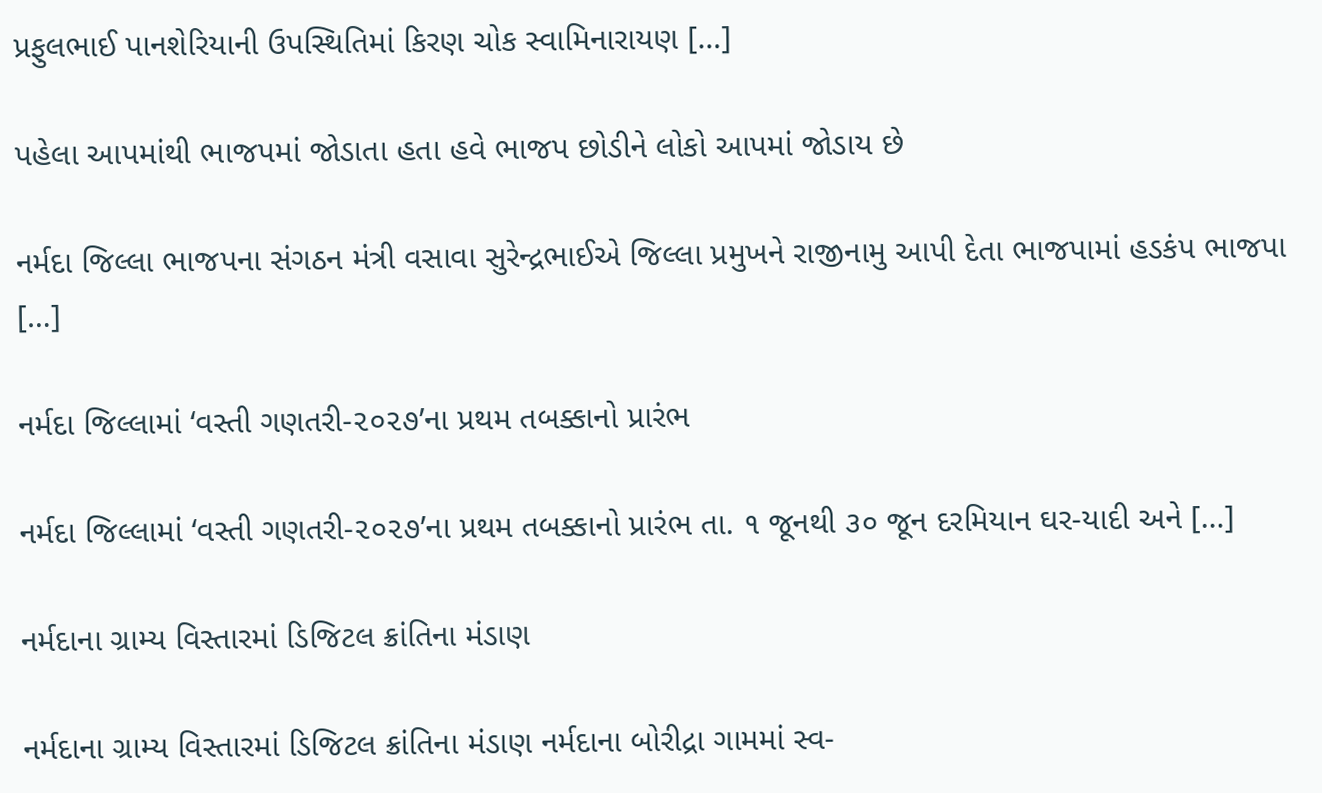પ્રફુલભાઈ પાનશેરિયાની ઉપસ્થિતિમાં કિરણ ચોક સ્વામિનારાયણ […]

પહેલા આપમાંથી ભાજપમાં જોડાતા હતા હવે ભાજપ છોડીને લોકો આપમાં જોડાય છે

નર્મદા જિલ્લા ભાજપના સંગઠન મંત્રી વસાવા સુરેન્દ્રભાઈએ જિલ્લા પ્રમુખને રાજીનામુ આપી દેતા ભાજપામાં હડકંપ ભાજપા […]

નર્મદા જિલ્લામાં ‘વસ્તી ગણતરી-૨૦૨૭’ના પ્રથમ તબક્કાનો પ્રારંભ

નર્મદા જિલ્લામાં ‘વસ્તી ગણતરી-૨૦૨૭’ના પ્રથમ તબક્કાનો પ્રારંભ તા. ૧ જૂનથી ૩૦ જૂન દરમિયાન ઘર-યાદી અને […]

નર્મદાના ગ્રામ્ય વિસ્તારમાં ડિજિટલ ક્રાંતિના મંડાણ

નર્મદાના ગ્રામ્ય વિસ્તારમાં ડિજિટલ ક્રાંતિના મંડાણ નર્મદાના બોરીદ્રા ગામમાં સ્વ-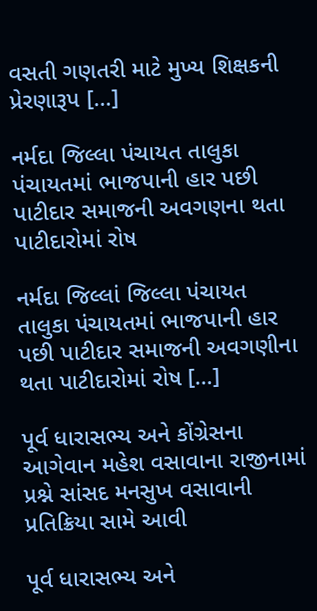વસતી ગણતરી માટે મુખ્ય શિક્ષકની પ્રેરણારૂપ […]

નર્મદા જિલ્લા પંચાયત તાલુકા પંચાયતમાં ભાજપાની હાર પછી પાટીદાર સમાજની અવગણના થતા પાટીદારોમાં રોષ

નર્મદા જિલ્લાં જિલ્લા પંચાયત તાલુકા પંચાયતમાં ભાજપાની હાર પછી પાટીદાર સમાજની અવગણીના થતા પાટીદારોમાં રોષ […]

પૂર્વ ધારાસભ્ય અને કોંગ્રેસના આગેવાન મહેશ વસાવાના રાજીનામાં પ્રશ્ને સાંસદ મનસુખ વસાવાની પ્રતિક્રિયા સામે આવી

પૂર્વ ધારાસભ્ય અને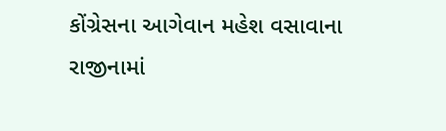કોંગ્રેસના આગેવાન મહેશ વસાવાના રાજીનામાં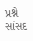પ્રશ્ને સાંસદ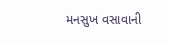મનસુખ વસાવાની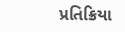પ્રતિક્રિયા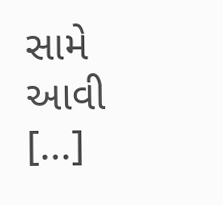સામે આવી […]